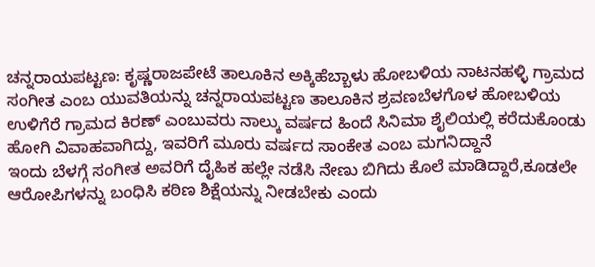ಚನ್ನರಾಯಪಟ್ಟಣ: ಕೃಷ್ಣರಾಜಪೇಟೆ ತಾಲೂಕಿನ ಅಕ್ಕಿಹೆಬ್ಬಾಳು ಹೋಬಳಿಯ ನಾಟನಹಳ್ಳಿ ಗ್ರಾಮದ ಸಂಗೀತ ಎಂಬ ಯುವತಿಯನ್ನು ಚನ್ನರಾಯಪಟ್ಟಣ ತಾಲೂಕಿನ ಶ್ರವಣಬೆಳಗೊಳ ಹೋಬಳಿಯ ಉಳಿಗೆರೆ ಗ್ರಾಮದ ಕಿರಣ್ ಎಂಬುವರು ನಾಲ್ಕು ವರ್ಷದ ಹಿಂದೆ ಸಿನಿಮಾ ಶೈಲಿಯಲ್ಲಿ ಕರೆದುಕೊಂಡು ಹೋಗಿ ವಿವಾಹವಾಗಿದ್ದು, ಇವರಿಗೆ ಮೂರು ವರ್ಷದ ಸಾಂಕೇತ ಎಂಬ ಮಗನಿದ್ದಾನೆ
ಇಂದು ಬೆಳಗ್ಗೆ ಸಂಗೀತ ಅವರಿಗೆ ದೈಹಿಕ ಹಲ್ಲೇ ನಡೆಸಿ ನೇಣು ಬಿಗಿದು ಕೊಲೆ ಮಾಡಿದ್ದಾರೆ,ಕೂಡಲೇ ಆರೋಪಿಗಳನ್ನು ಬಂಧಿಸಿ ಕಠಿಣ ಶಿಕ್ಷೆಯನ್ನು ನೀಡಬೇಕು ಎಂದು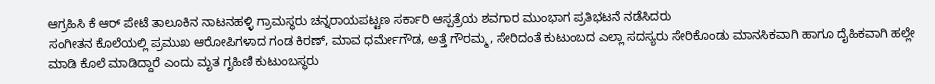ಆಗ್ರಹಿಸಿ ಕೆ ಆರ್ ಪೇಟೆ ತಾಲೂಕಿನ ನಾಟನಹಳ್ಳಿ ಗ್ರಾಮಸ್ಥರು ಚನ್ನರಾಯಪಟ್ಟಣ ಸರ್ಕಾರಿ ಆಸ್ಪತ್ರೆಯ ಶವಗಾರ ಮುಂಭಾಗ ಪ್ರತಿಭಟನೆ ನಡೆಸಿದರು
ಸಂಗೀತನ ಕೊಲೆಯಲ್ಲಿ ಪ್ರಮುಖ ಆರೋಪಿಗಳಾದ ಗಂಡ ಕಿರಣ್, ಮಾವ ಧರ್ಮೇಗೌಡ, ಅತ್ತೆ ಗೌರಮ್ಮ, ಸೇರಿದಂತೆ ಕುಟುಂಬದ ಎಲ್ಲಾ ಸದಸ್ಯರು ಸೇರಿಕೊಂಡು ಮಾನಸಿಕವಾಗಿ ಹಾಗೂ ದೈಹಿಕವಾಗಿ ಹಲ್ಲೇ ಮಾಡಿ ಕೊಲೆ ಮಾಡಿದ್ದಾರೆ ಎಂದು ಮೃತ ಗೃಹಿಣಿ ಕುಟುಂಬಸ್ಥರು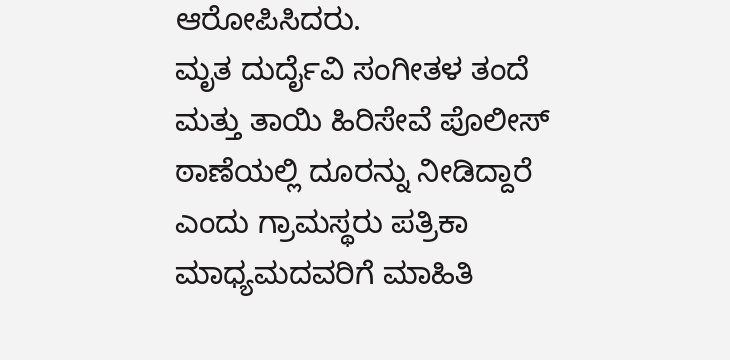ಆರೋಪಿಸಿದರು.
ಮೃತ ದುರ್ದೈವಿ ಸಂಗೀತಳ ತಂದೆ ಮತ್ತು ತಾಯಿ ಹಿರಿಸೇವೆ ಪೊಲೀಸ್ ಠಾಣೆಯಲ್ಲಿ ದೂರನ್ನು ನೀಡಿದ್ದಾರೆ ಎಂದು ಗ್ರಾಮಸ್ಥರು ಪತ್ರಿಕಾ ಮಾಧ್ಯಮದವರಿಗೆ ಮಾಹಿತಿ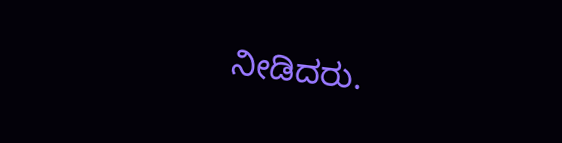ನೀಡಿದರು.